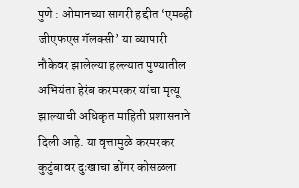पुणे : ओमानच्या सागरी हद्दीत ‘एमव्ही जीएफएस गॅलक्सी’ या व्यापारी नौकेवर झालेल्या हल्ल्यात पुण्यातील अभियंता हेरंब करमरकर यांचा मृत्यू झाल्याची अधिकृत माहिती प्रशासनाने दिली आहे. या वृत्तामुळे करमरकर कुटुंबावर दुःखाचा डोंगर कोसळला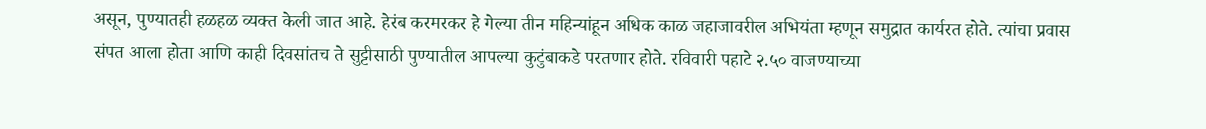असून, पुण्यातही हळहळ व्यक्त केली जात आहे. हेरंब करमरकर हे गेल्या तीन महिन्यांहून अधिक काळ जहाजावरील अभियंता म्हणून समुद्रात कार्यरत होते. त्यांचा प्रवास संपत आला होता आणि काही दिवसांतच ते सुट्टीसाठी पुण्यातील आपल्या कुटुंबाकडे परतणार होते. रविवारी पहाटे २.५० वाजण्याच्या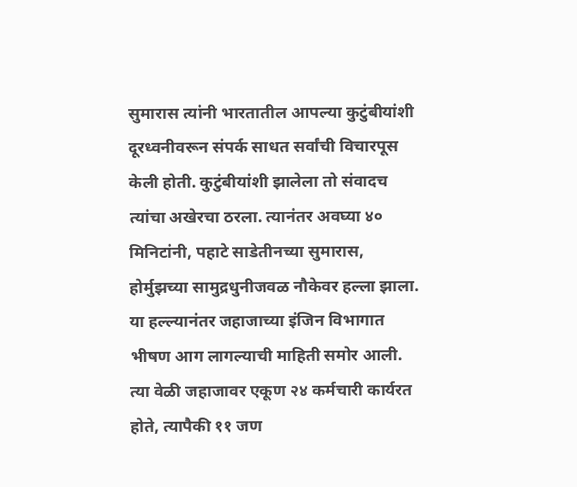सुमारास त्यांनी भारतातील आपल्या कुटुंबीयांशी दूरध्वनीवरून संपर्क साधत सर्वांची विचारपूस केली होती. कुटुंबीयांशी झालेला तो संवादच त्यांचा अखेरचा ठरला. त्यानंतर अवघ्या ४० मिनिटांनी, पहाटे साडेतीनच्या सुमारास, होर्मुझच्या सामुद्रधुनीजवळ नौकेवर हल्ला झाला. या हल्ल्यानंतर जहाजाच्या इंजिन विभागात भीषण आग लागल्याची माहिती समोर आली. त्या वेळी जहाजावर एकूण २४ कर्मचारी कार्यरत होते, त्यापैकी ११ जण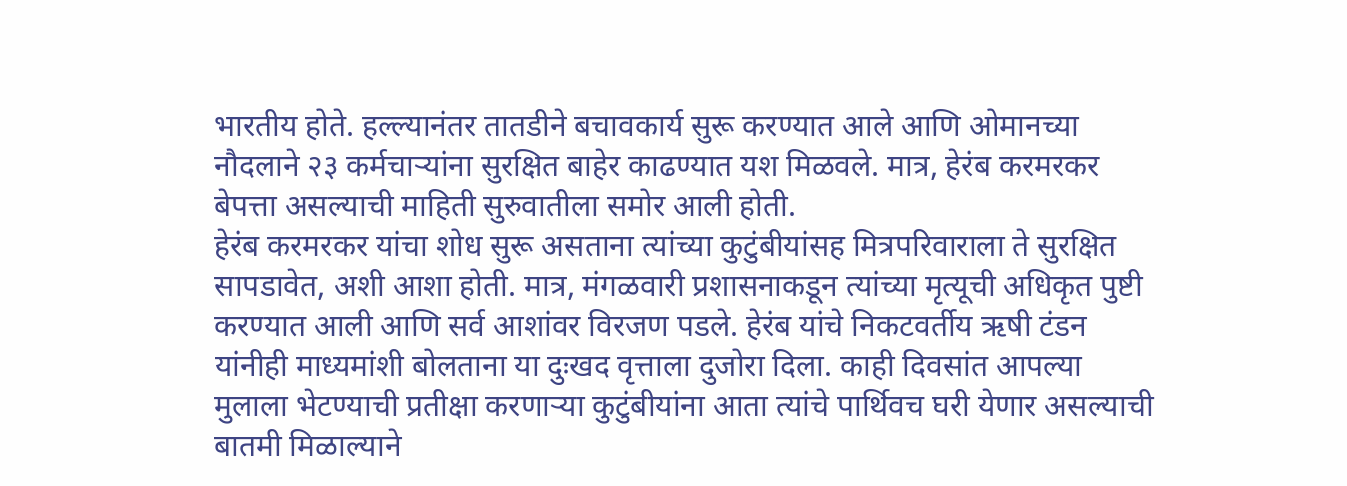भारतीय होते. हल्ल्यानंतर तातडीने बचावकार्य सुरू करण्यात आले आणि ओमानच्या नौदलाने २३ कर्मचाऱ्यांना सुरक्षित बाहेर काढण्यात यश मिळवले. मात्र, हेरंब करमरकर बेपत्ता असल्याची माहिती सुरुवातीला समोर आली होती.
हेरंब करमरकर यांचा शोध सुरू असताना त्यांच्या कुटुंबीयांसह मित्रपरिवाराला ते सुरक्षित सापडावेत, अशी आशा होती. मात्र, मंगळवारी प्रशासनाकडून त्यांच्या मृत्यूची अधिकृत पुष्टी करण्यात आली आणि सर्व आशांवर विरजण पडले. हेरंब यांचे निकटवर्तीय ऋषी टंडन यांनीही माध्यमांशी बोलताना या दुःखद वृत्ताला दुजोरा दिला. काही दिवसांत आपल्या मुलाला भेटण्याची प्रतीक्षा करणाऱ्या कुटुंबीयांना आता त्यांचे पार्थिवच घरी येणार असल्याची बातमी मिळाल्याने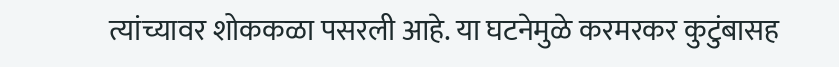त्यांच्यावर शोककळा पसरली आहे. या घटनेमुळे करमरकर कुटुंबासह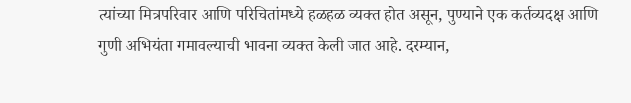त्यांच्या मित्रपरिवार आणि परिचितांमध्ये हळहळ व्यक्त होत असून, पुण्याने एक कर्तव्यदक्ष आणि गुणी अभियंता गमावल्याची भावना व्यक्त केली जात आहे. दरम्यान,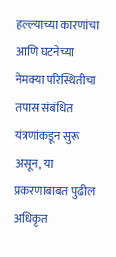हल्ल्याच्या कारणांचा आणि घटनेच्या नेमक्या परिस्थितीचा तपास संबंधित यंत्रणांकडून सुरू असून, या प्रकरणाबाबत पुढील अधिकृत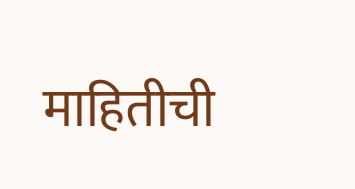माहितीची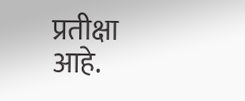प्रतीक्षा आहे.